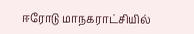ஈரோடு மாநகராட்சியில்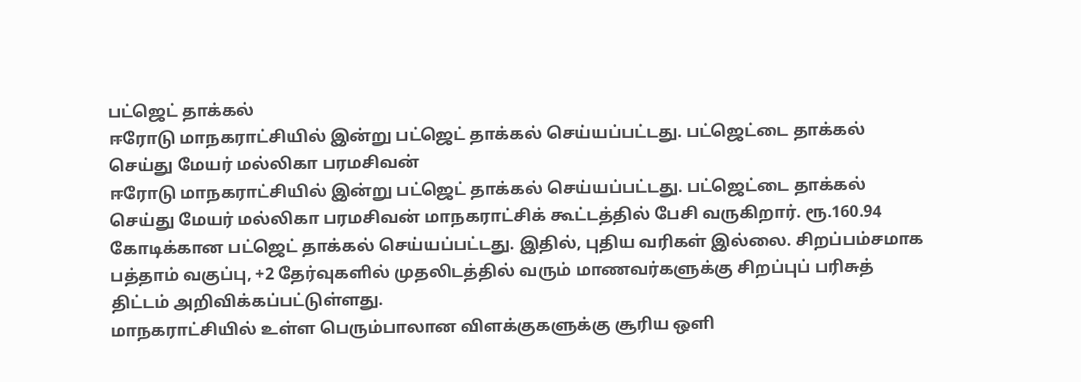பட்ஜெட் தாக்கல்
ஈரோடு மாநகராட்சியில் இன்று பட்ஜெட் தாக்கல் செய்யப்பட்டது. பட்ஜெட்டை தாக்கல் செய்து மேயர் மல்லிகா பரமசிவன்
ஈரோடு மாநகராட்சியில் இன்று பட்ஜெட் தாக்கல் செய்யப்பட்டது. பட்ஜெட்டை தாக்கல் செய்து மேயர் மல்லிகா பரமசிவன் மாநகராட்சிக் கூட்டத்தில் பேசி வருகிறார். ரூ.160.94 கோடிக்கான பட்ஜெட் தாக்கல் செய்யப்பட்டது. இதில், புதிய வரிகள் இல்லை. சிறப்பம்சமாக பத்தாம் வகுப்பு, +2 தேர்வுகளில் முதலிடத்தில் வரும் மாணவர்களுக்கு சிறப்புப் பரிசுத் திட்டம் அறிவிக்கப்பட்டுள்ளது.
மாநகராட்சியில் உள்ள பெரும்பாலான விளக்குகளுக்கு சூரிய ஒளி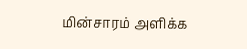மின்சாரம் அளிக்க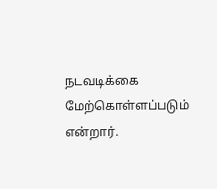நடவடிக்கை மேற்கொள்ளப்படும் என்றார்.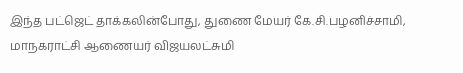இந்த பட்ஜெட் தாக்கலின்போது, துணை மேயர் கே.சி.பழனிச்சாமி, மாநகராட்சி ஆணையர் விஜயலட்சுமி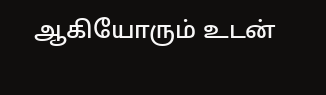ஆகியோரும் உடன்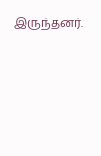இருந்தனர்.